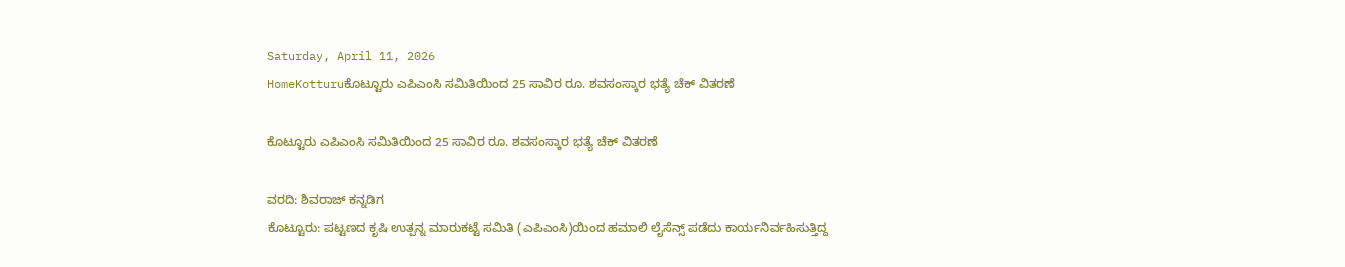Saturday, April 11, 2026
HomeKotturuಕೊಟ್ಟೂರು ಎಪಿಎಂಸಿ ಸಮಿತಿಯಿಂದ 25 ಸಾವಿರ ರೂ. ಶವಸಂಸ್ಕಾರ ಭತ್ಯೆ ಚೆಕ್ ವಿತರಣೆ

ಕೊಟ್ಟೂರು ಎಪಿಎಂಸಿ ಸಮಿತಿಯಿಂದ 25 ಸಾವಿರ ರೂ. ಶವಸಂಸ್ಕಾರ ಭತ್ಯೆ ಚೆಕ್ ವಿತರಣೆ

ವರದಿ: ಶಿವರಾಜ್ ಕನ್ನಡಿಗ
ಕೊಟ್ಟೂರು: ಪಟ್ಟಣದ ಕೃಷಿ ಉತ್ಪನ್ನ ಮಾರುಕಟ್ಟೆ ಸಮಿತಿ (ಎಪಿಎಂಸಿ)ಯಿಂದ ಹಮಾಲಿ ಲೈಸೆನ್ಸ್ ಪಡೆದು ಕಾರ್ಯನಿರ್ವಹಿಸುತ್ತಿದ್ದ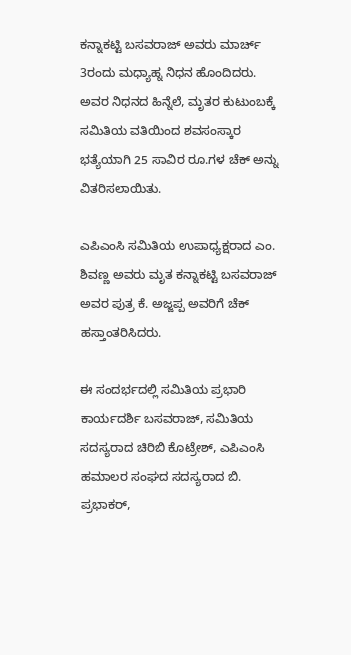ಕನ್ನಾಕಟ್ಟಿ ಬಸವರಾಜ್ ಅವರು ಮಾರ್ಚ್ 3ರಂದು ಮಧ್ಯಾಹ್ನ ನಿಧನ ಹೊಂದಿದರು. ಅವರ ನಿಧನದ ಹಿನ್ನೆಲೆ, ಮೃತರ ಕುಟುಂಬಕ್ಕೆ ಸಮಿತಿಯ ವತಿಯಿಂದ ಶವಸಂಸ್ಕಾರ ಭತ್ಯೆಯಾಗಿ 25 ಸಾವಿರ ರೂ.ಗಳ ಚೆಕ್ ಅನ್ನು ವಿತರಿಸಲಾಯಿತು.

ಎಪಿಎಂಸಿ ಸಮಿತಿಯ ಉಪಾಧ್ಯಕ್ಷರಾದ ಎಂ. ಶಿವಣ್ಣ ಅವರು ಮೃತ ಕನ್ನಾಕಟ್ಟಿ ಬಸವರಾಜ್ ಅವರ ಪುತ್ರ ಕೆ. ಅಜ್ಜಪ್ಪ ಅವರಿಗೆ ಚೆಕ್ ಹಸ್ತಾಂತರಿಸಿದರು.

ಈ ಸಂದರ್ಭದಲ್ಲಿ ಸಮಿತಿಯ ಪ್ರಭಾರಿ ಕಾರ್ಯದರ್ಶಿ ಬಸವರಾಜ್, ಸಮಿತಿಯ ಸದಸ್ಯರಾದ ಚಿರಿಬಿ ಕೊಟ್ರೇಶ್, ಎಪಿಎಂಸಿ ಹಮಾಲರ ಸಂಘದ ಸದಸ್ಯರಾದ ಬಿ. ಪ್ರಭಾಕರ್,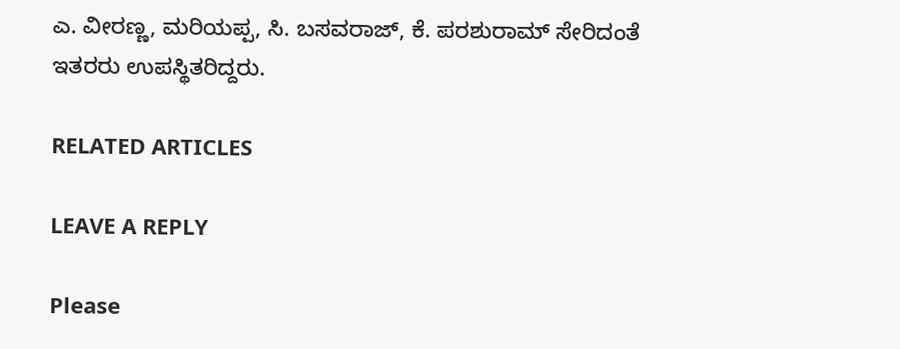ಎ. ವೀರಣ್ಣ, ಮರಿಯಪ್ಪ, ಸಿ. ಬಸವರಾಜ್, ಕೆ. ಪರಶುರಾಮ್ ಸೇರಿದಂತೆ ಇತರರು ಉಪಸ್ಥಿತರಿದ್ದರು.

RELATED ARTICLES

LEAVE A REPLY

Please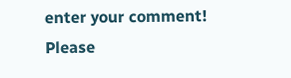enter your comment!
Please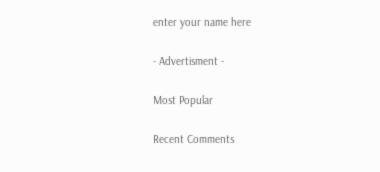enter your name here

- Advertisment -

Most Popular

Recent Comments